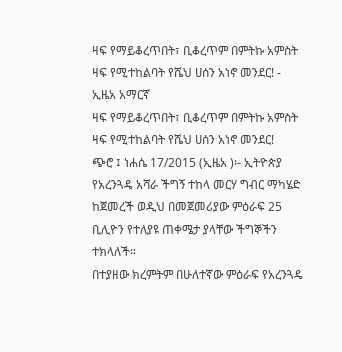ዛፍ የማይቆረጥበት፣ ቢቆረጥም በምትኩ አምስት ዛፍ የሚተከልባት የሼህ ሀሰን አነኖ መንደር! - ኢዜአ አማርኛ
ዛፍ የማይቆረጥበት፣ ቢቆረጥም በምትኩ አምስት ዛፍ የሚተከልባት የሼህ ሀሰን አነኖ መንደር!
ጭሮ ፤ ነሐሴ 17/2015 (ኢዜአ )፡- ኢትዮጵያ የአረንጓዴ አሻራ ችግኝ ተከላ መርሃ ግብር ማካሄድ ከጀመረች ወዲህ በመጀመሪያው ምዕራፍ 25 ቢሊዮን የተለያዩ ጠቀሜታ ያላቸው ችግኞችን ተክላለች።
በተያዘው ክረምትም በሁለተኛው ምዕራፍ የአረንጓዴ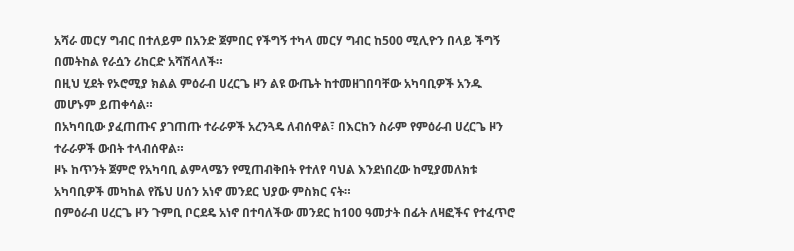አሻራ መርሃ ግብር በተለይም በአንድ ጀምበር የችግኝ ተካላ መርሃ ግብር ከ500 ሚሊዮን በላይ ችግኝ በመትከል የራሷን ሪከርድ አሻሽላለች።
በዚህ ሂደት የኦሮሚያ ክልል ምዕራብ ሀረርጌ ዞን ልዩ ውጤት ከተመዘገበባቸው አካባቢዎች አንዱ መሆኑም ይጠቀሳል።
በአካባቢው ያፈጠጡና ያገጠጡ ተራራዎች አረንጓዴ ለብሰዋል፣ በእርከን ስራም የምዕራብ ሀረርጌ ዞን ተራራዎች ውበት ተላብሰዋል።
ዞኑ ከጥንት ጀምሮ የአካባቢ ልምላሜን የሚጠብቅበት የተለየ ባህል እንደነበረው ከሚያመለክቱ አካባቢዎች መካከል የሼህ ሀሰን አነኖ መንደር ህያው ምስክር ናት።
በምዕራብ ሀረርጌ ዞን ጉምቢ ቦርደዴ አነኖ በተባለችው መንደር ከ100 ዓመታት በፊት ለዛፎችና የተፈጥሮ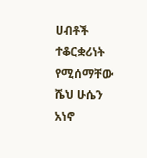ሀብቶች ተቆርቋሪነት የሚሰማቸው ሼህ ሁሴን አነኖ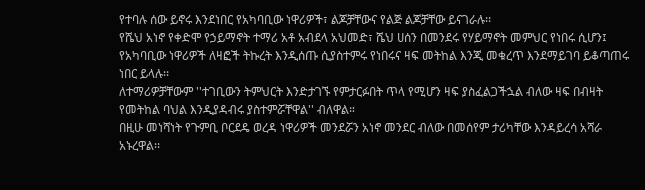የተባሉ ሰው ይኖሩ እንደነበር የአካባቢው ነዋሪዎች፣ ልጆቻቸውና የልጅ ልጆቻቸው ይናገራሉ፡፡
የሼህ አነኖ የቀድሞ የኃይማኖት ተማሪ አቶ አብደላ አህመድ፣ ሼህ ሀሰን በመንደሩ የሃይማኖት መምህር የነበሩ ሲሆን፤ የአካባቢው ነዋሪዎች ለዛፎች ትኩረት እንዲሰጡ ሲያስተምሩ የነበሩና ዛፍ መትከል እንጂ መቁረጥ እንደማይገባ ይቆጣጠሩ ነበር ይላሉ፡፡
ለተማሪዎቻቸውም ''ተገቢውን ትምህርት እንድታገኙ የምታርፉበት ጥላ የሚሆን ዛፍ ያስፈልጋችኋል ብለው ዛፍ በብዛት የመትከል ባህል እንዲያዳብሩ ያስተምሯቸዋል'' ብለዋል።
በዚሁ መነሻነት የጉምቢ ቦርደዴ ወረዳ ነዋሪዎች መንደሯን አነኖ መንደር ብለው በመሰየም ታሪካቸው እንዳይረሳ አሻራ አኑረዋል፡፡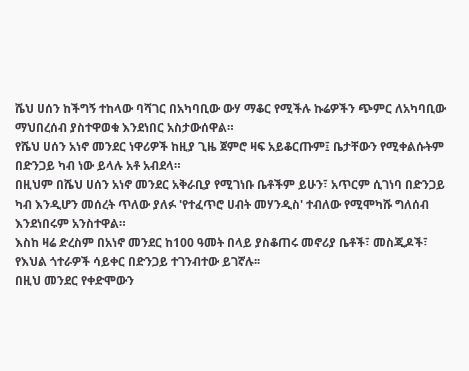ሼህ ሀሰን ከችግኝ ተከላው ባሻገር በአካባቢው ውሃ ማቆር የሚችሉ ኩሬዎችን ጭምር ለአካባቢው ማህበረሰብ ያስተዋወቁ እንደነበር አስታውሰዋል።
የሼህ ሀሰን አነኖ መንደር ነዋሪዎች ከዚያ ጊዜ ጀምሮ ዛፍ አይቆርጡም፤ ቤታቸውን የሚቀልሱትም በድንጋይ ካብ ነው ይላሉ አቶ አብደላ።
በዚህም በሼህ ሀሰን አነኖ መንደር አቅራቢያ የሚገነቡ ቤቶችም ይሁን፣ አጥርም ሲገነባ በድንጋይ ካብ እንዲሆን መሰረት ጥለው ያለፉ 'የተፈጥሮ ሀብት መሃንዲስ' ተብለው የሚሞካሹ ግለሰብ እንደነበሩም አንስተዋል።
እስከ ዛሬ ድረስም በአነኖ መንደር ከ100 ዓመት በላይ ያስቆጠሩ መኖሪያ ቤቶች፣ መስጂዶች፣ የእህል ጎተራዎች ሳይቀር በድንጋይ ተገንብተው ይገኛሉ፡፡
በዚህ መንደር የቀድሞውን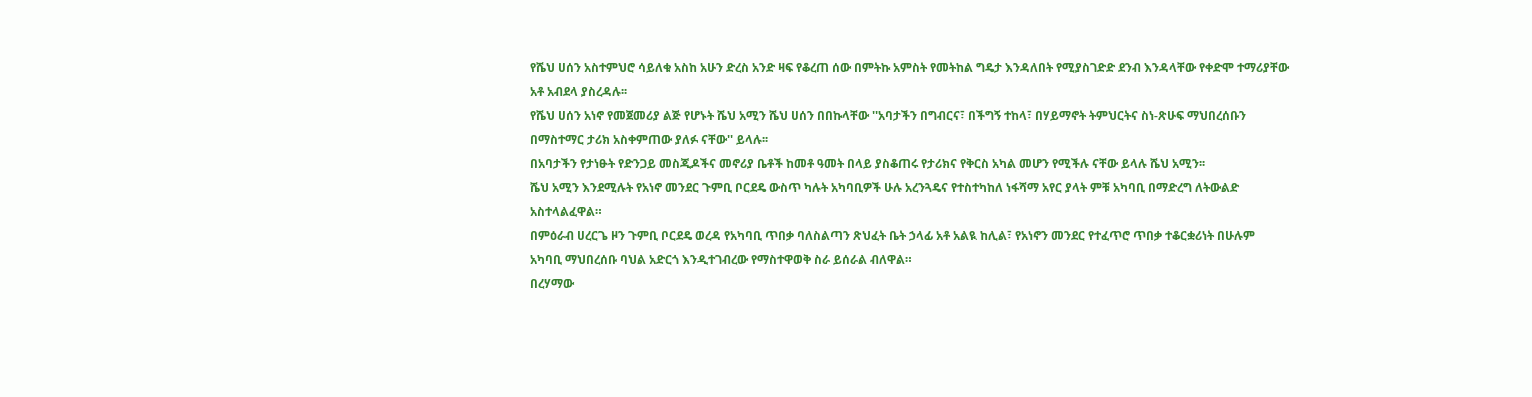የሼህ ሀሰን አስተምህሮ ሳይለቁ አስከ አሁን ድረስ አንድ ዛፍ የቆረጠ ሰው በምትኩ አምስት የመትከል ግዴታ እንዳለበት የሚያስገድድ ደንብ እንዳላቸው የቀድሞ ተማሪያቸው አቶ አብደላ ያስረዳሉ፡፡
የሼህ ሀሰን አነኖ የመጀመሪያ ልጅ የሆኑት ሼህ አሚን ሼህ ሀሰን በበኩላቸው ''አባታችን በግብርና፣ በችግኝ ተከላ፣ በሃይማኖት ትምህርትና ስነ-ጽሁፍ ማህበረሰቡን በማስተማር ታሪክ አስቀምጠው ያለፉ ናቸው'' ይላሉ፡፡
በአባታችን የታነፁት የድንጋይ መስጂዶችና መኖሪያ ቤቶች ከመቶ ዓመት በላይ ያስቆጠሩ የታሪክና የቅርስ አካል መሆን የሚችሉ ናቸው ይላሉ ሼህ አሚን፡፡
ሼህ አሚን እንደሚሉት የአነኖ መንደር ጉምቢ ቦርደዴ ውስጥ ካሉት አካባቢዎች ሁሉ አረንጓዴና የተስተካከለ ነፋሻማ አየር ያላት ምቹ አካባቢ በማድረግ ለትውልድ አስተላልፈዋል።
በምዕራብ ሀረርጌ ዞን ጉምቢ ቦርደዴ ወረዳ የአካባቢ ጥበቃ ባለስልጣን ጽህፈት ቤት ኃላፊ አቶ አልዪ ከሊል፣ የአነኖን መንደር የተፈጥሮ ጥበቃ ተቆርቋሪነት በሁሉም አካባቢ ማህበረሰቡ ባህል አድርጎ እንዲተገብረው የማስተዋወቅ ስራ ይሰራል ብለዋል።
በረሃማው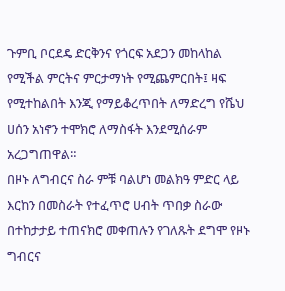ጉምቢ ቦርደዴ ድርቅንና የጎርፍ አደጋን መከላከል የሚችል ምርትና ምርታማነት የሚጨምርበት፤ ዛፍ የሚተከልበት እንጂ የማይቆረጥበት ለማድረግ የሼህ ሀሰን አነኖን ተሞክሮ ለማስፋት እንደሚሰራም አረጋግጠዋል።
በዞኑ ለግብርና ስራ ምቹ ባልሆነ መልክዓ ምድር ላይ እርከን በመስራት የተፈጥሮ ሀብት ጥበቃ ስራው በተከታታይ ተጠናክሮ መቀጠሉን የገለጹት ደግሞ የዞኑ ግብርና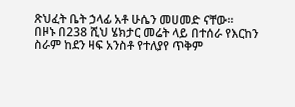ጽህፈት ቤት ኃላፊ አቶ ሁሴን መሀመድ ናቸው።
በዞኑ በ238 ሺህ ሄክታር መሬት ላይ በተሰራ የእርከን ስራም ከደን ዛፍ አንስቶ የተለያየ ጥቅም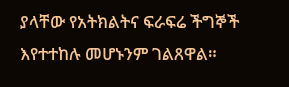ያላቸው የአትክልትና ፍራፍሬ ችግኞች እየተተከሉ መሆኑንም ገልጸዋል።